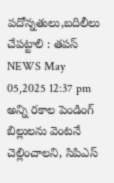పదోన్నతులు,బదిలీలు చేపట్టాలి : తపస్
NEWS May 05,2025 12:37 pm
అన్ని రకాల పెండింగ్ బిల్లులను వెంటనే చెల్లించాలని, సిపిఎస్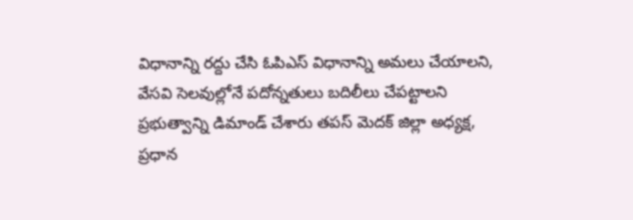విధానాన్ని రద్దు చేసి ఓపిఎస్ విధానాన్ని అమలు చేయాలని, వేసవి సెలవుల్లోనే పదోన్నతులు బదిలీలు చేపట్టాలని ప్రభుత్వాన్ని డిమాండ్ చేశారు తపస్ మెదక్ జిల్లా అధ్యక్ష, ప్రధాన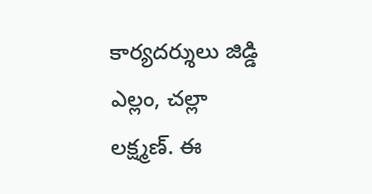కార్యదర్శులు జిడ్డి ఎల్లం, చల్లా లక్ష్మణ్. ఈ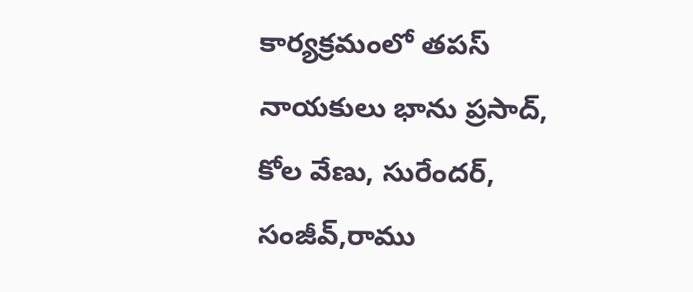కార్యక్రమంలో తపస్ నాయకులు భాను ప్రసాద్, కోల వేణు, సురేందర్, సంజీవ్,రాము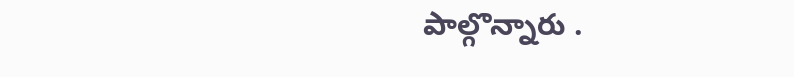పాల్గొన్నారు .